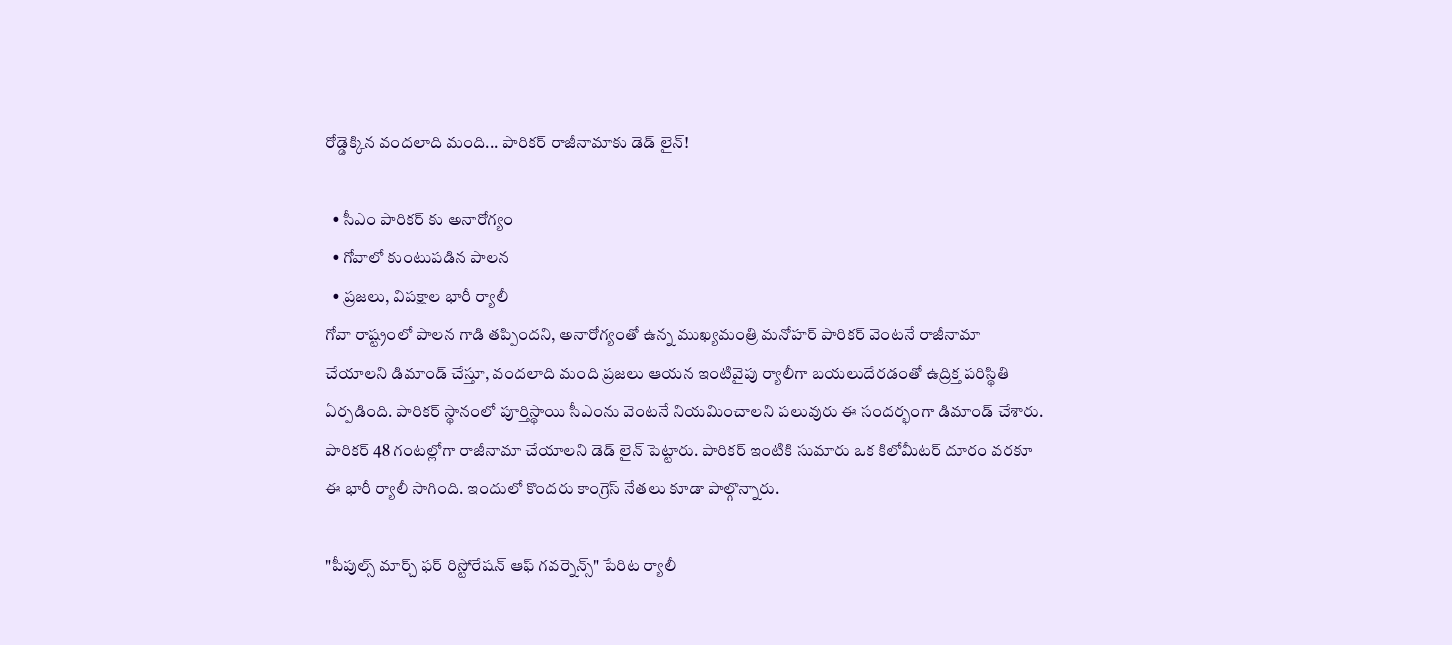రోడ్డెక్కిన వందలాది మంది... పారికర్ రాజీనామాకు డెడ్ లైన్!

  • సీఎం పారికర్ కు అనారోగ్యం
  • గోవాలో కుంటుపడిన పాలన
  • ప్రజలు, విపక్షాల భారీ ర్యాలీ
గోవా రాష్ట్రంలో పాలన గాడి తప్పిందని, అనారోగ్యంతో ఉన్న ముఖ్యమంత్రి మనోహర్ పారికర్ వెంటనే రాజీనామా చేయాలని డిమాండ్ చేస్తూ, వందలాది మంది ప్రజలు ఆయన ఇంటివైపు ర్యాలీగా బయలుదేరడంతో ఉద్రిక్త పరిస్థితి ఏర్పడింది. పారికర్ స్థానంలో పూర్తిస్థాయి సీఎంను వెంటనే నియమించాలని పలువురు ఈ సందర్భంగా డిమాండ్ చేశారు. పారికర్ 48 గంటల్లోగా రాజీనామా చేయాలని డెడ్ లైన్ పెట్టారు. పారికర్ ఇంటికి సుమారు ఒక కిలోమీటర్ దూరం వరకూ ఈ భారీ ర్యాలీ సాగింది. ఇందులో కొందరు కాంగ్రెస్ నేతలు కూడా పాల్గొన్నారు.

"పీపుల్స్ మార్చ్ ఫర్ రిస్టోరేషన్ ఆఫ్ గవర్నెన్స్" పేరిట ర్యాలీ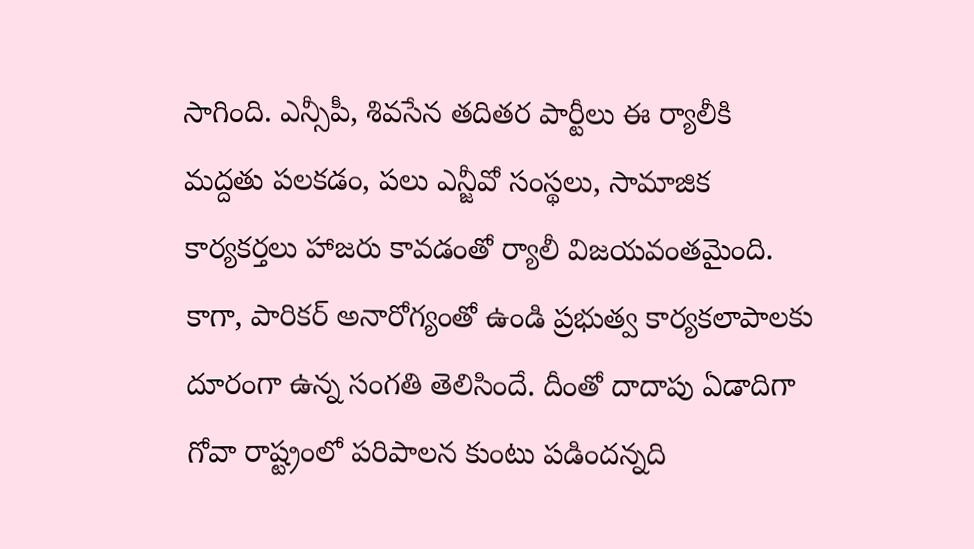సాగింది. ఎన్సీపీ, శివసేన తదితర పార్టీలు ఈ ర్యాలీకి మద్దతు పలకడం, పలు ఎన్జీవో సంస్థలు, సామాజిక కార్యకర్తలు హాజరు కావడంతో ర్యాలీ విజయవంతమైంది. కాగా, పారికర్ అనారోగ్యంతో ఉండి ప్రభుత్వ కార్యకలాపాలకు దూరంగా ఉన్న సంగతి తెలిసిందే. దీంతో దాదాపు ఏడాదిగా గోవా రాష్ట్రంలో పరిపాలన కుంటు పడిందన్నది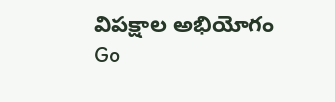విపక్షాల అభియోగం
Go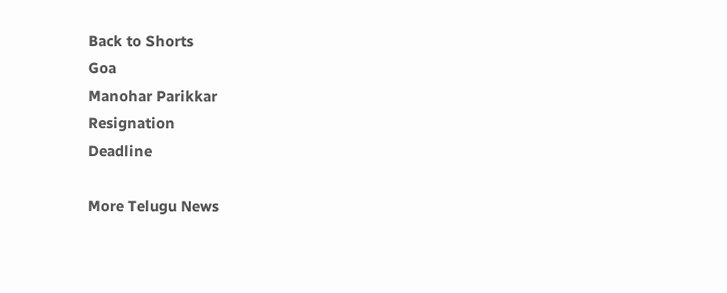Back to Shorts
Goa
Manohar Parikkar
Resignation
Deadline

More Telugu News